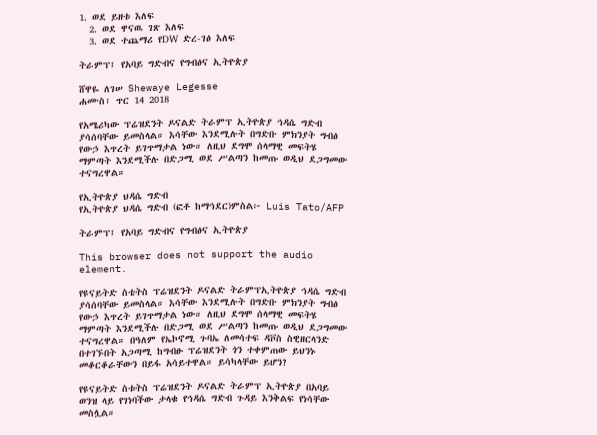1. ወደ ይዘቱ እለፍ
  2. ወደ ዋናዉ ገጽ እለፍ
  3. ወደ ተጨማሪ የDW ድረ-ገፅ እለፍ

ትራምፕ፤ የአባይ ግድብና የግብፅና ኢትዮጵያ

ሸዋዬ ለገሠ Shewaye Legesse
ሐሙስ፣ ጥር 14 2018

የአሜሪካው ፕሬዝደንት ዶናልድ ትራምፕ ኢትዮጵያ ኅዳሴ ግድብ ያሳሰባቸው ይመስላል። እሳቸው እንደሚሉት በግድቡ ምክንያት ግብፅ የውኃ እጥረት ይገጥማታል ነው። ለዚህ ደግሞ ሰላማዊ መፍትሄ ማምጣት እንደሚችሉ በድጋሚ ወደ ሥልጣን ከመጡ ወዲህ ደጋግመው ተናግረዋል።

የኢትዮጵያ ህዳሴ ግድብ
የኢትዮጵያ ህዳሴ ግድብ (ፎቶ ከማኅደር)ምስል፦ Luis Tato/AFP

ትራምፕ፤ የአባይ ግድብና የግብፅና ኢትዮጵያ

This browser does not support the audio element.

የዩናይትድ ስቴትስ ፕሬዝደንት ዶናልድ ትራምፕኢትዮጵያ ኅዳሴ ግድብ ያሳሰባቸው ይመስላል። እሳቸው እንደሚሉት በግድቡ ምክንያት ግብፅ የውኃ እጥረት ይገጥማታል ነው። ለዚህ ደግሞ ሰላማዊ መፍትሄ ማምጣት እንደሚችሉ በድጋሚ ወደ ሥልጣን ከመጡ ወዲህ ደጋግመው ተናግረዋል። በዓለም የኤኮኖሚ ጉባኤ ለመሳተፍ ዳቮስ ስዊዘርላንድ በተገኙበት አጋጣሚ ከግብፁ ፕሬዝደንት ጎን ተቀምጠው ይህንኑ መቆርቆራቸውን በይፋ አሳይተዋል። ይሳካላቸው ይሆን?

የዩናይትድ ስቱትስ ፕሬዝደንት ዶናልድ ትራምፕ ኢትዮጵያ በአባይ ወንዝ ላይ የገነባችው ታላቁ የኅዳሴ ግድብ ጉዳይ እንቅልፍ የነሳቸው መስሏል።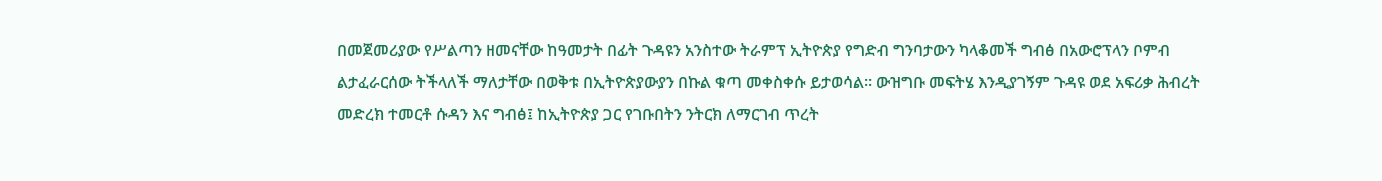በመጀመሪያው የሥልጣን ዘመናቸው ከዓመታት በፊት ጉዳዩን አንስተው ትራምፕ ኢትዮጵያ የግድብ ግንባታውን ካላቆመች ግብፅ በአውሮፕላን ቦምብ ልታፈራርሰው ትችላለች ማለታቸው በወቅቱ በኢትዮጵያውያን በኩል ቁጣ መቀስቀሱ ይታወሳል። ውዝግቡ መፍትሄ እንዲያገኝም ጉዳዩ ወደ አፍሪቃ ሕብረት መድረክ ተመርቶ ሱዳን እና ግብፅ፤ ከኢትዮጵያ ጋር የገቡበትን ንትርክ ለማርገብ ጥረት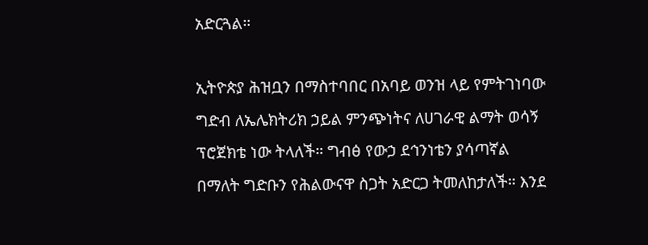አድርጓል።

ኢትዮጵያ ሕዝቧን በማስተባበር በአባይ ወንዝ ላይ የምትገነባው ግድብ ለኤሌክትሪክ ኃይል ምንጭነትና ለሀገራዊ ልማት ወሳኝ ፕሮጀክቴ ነው ትላለች። ግብፅ የውኃ ደኅንነቴን ያሳጣኛል በማለት ግድቡን የሕልውናዋ ስጋት አድርጋ ትመለከታለች። እንደ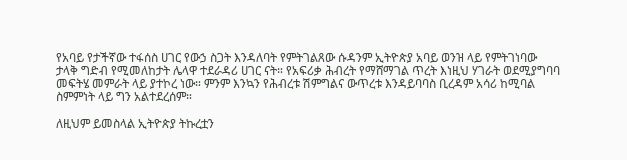የአባይ የታችኛው ተፋሰስ ሀገር የውኃ ስጋት እንዳለባት የምትገልጸው ሱዳንም ኢትዮጵያ አባይ ወንዝ ላይ የምትገነባው ታላቅ ግድብ የሚመለከታት ሌላዋ ተደራዳሪ ሀገር ናት። የአፍሪቃ ሕብረት የማሸማገል ጥረት እነዚህ ሃገራት ወደሚያግባባ መፍትሄ መምራት ላይ ያተኮረ ነው። ምንም እንኳን የሕብረቱ ሽምግልና ውጥረቱ እንዳይባባስ ቢረዳም አሳሪ ከሚባል ስምምነት ላይ ግን አልተደረሰም።

ለዚህም ይመስላል ኢትዮጵያ ትኩረቷን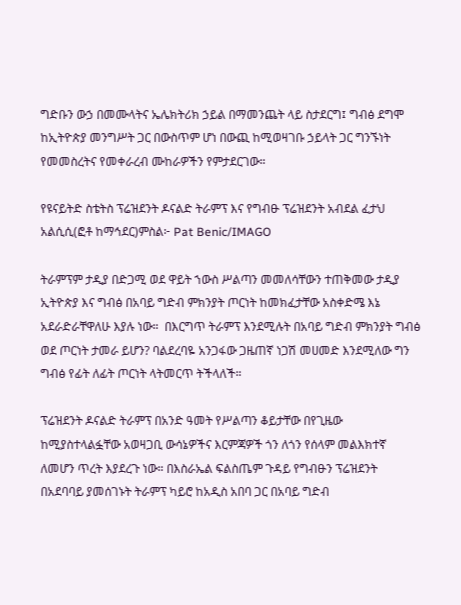ግድቡን ውኃ በመሙላትና ኤሌክትሪክ ኃይል በማመንጨት ላይ ስታደርግ፤ ግብፅ ደግሞ ከኢትዮጵያ መንግሥት ጋር በውስጥም ሆነ በውጪ ከሚወዛገቡ ኃይላት ጋር ግንኙነት የመመስረትና የመቀራረብ ሙከራዎችን የምታደርገው።

የዩናይትድ ስቴትስ ፕሬዝደንት ዶናልድ ትራምፕ እና የግብፁ ፕሬዝደንት አብደል ፈታህ አልሲሲ(ፎቶ ከማኅደር)ምስል፦ Pat Benic/IMAGO

ትራምፕም ታዲያ በድጋሚ ወደ ዋይት ኀውስ ሥልጣን መመለሳቸውን ተጠቅመው ታዲያ ኢትዮጵያ እና ግብፅ በአባይ ግድብ ምክንያት ጦርነት ከመክፈታቸው አስቀድሜ እኔ አደራድራቸዋለሁ እያሉ ነው።  በእርግጥ ትራምፕ እንደሚሉት በአባይ ግድብ ምክንያት ግብፅ ወደ ጦርነት ታመራ ይሆን? ባልደረባዬ አንጋፋው ጋዜጠኛ ነጋሽ መሀመድ እንደሚለው ግን ግብፅ የፊት ለፊት ጦርነት ላትመርጥ ትችላለች።

ፕሬዝደንት ዶናልድ ትራምፕ በአንድ ዓመት የሥልጣን ቆይታቸው በየጊዜው ከሚያስተላልፏቸው አወዛጋቢ ውሳኔዎችና እርምጃዎች ጎን ለጎን የሰላም መልእክተኛ ለመሆን ጥረት እያደረጉ ነው። በእስራኤል ፍልስጤም ጉዳይ የግብፁን ፕሬዝደንት በአደባባይ ያመሰገኑት ትራምፕ ካይሮ ከአዲስ አበባ ጋር በአባይ ግድብ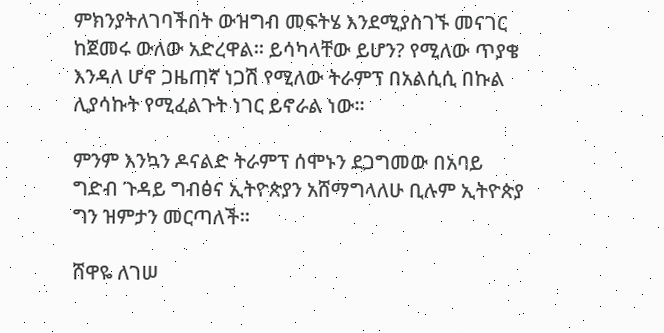ምክንያትለገባችበት ውዝግብ መፍትሄ እንደሚያስገኙ መናገር ከጀመሩ ውለው አድረዋል። ይሳካላቸው ይሆን? የሚለው ጥያቄ እንዳለ ሆኖ ጋዜጠኛ ነጋሽ የሚለው ትራምፕ በአልሲሲ በኩል ሊያሳኩት የሚፈልጉት ነገር ይኖራል ነው።

ምንም እንኳን ዶናልድ ትራምፕ ሰሞኑን ደጋግመው በአባይ ግድብ ጉዳይ ግብፅና ኢትዮጵያን አሸማግላለሁ ቢሉም ኢትዮጵያ ግን ዝምታን መርጣለች።

ሸዋዬ ለገሠ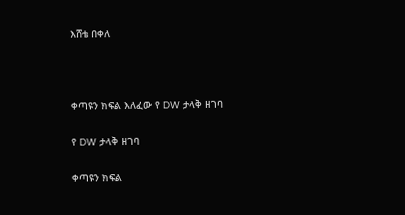እሸቴ በቀለ



ቀጣዩን ክፍል እለፈው የ DW ታላቅ ዘገባ

የ DW ታላቅ ዘገባ

ቀጣዩን ክፍል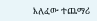እለፈው ተጨማሪ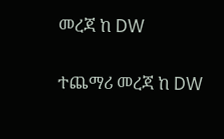መረጃ ከ DW

ተጨማሪ መረጃ ከ DW